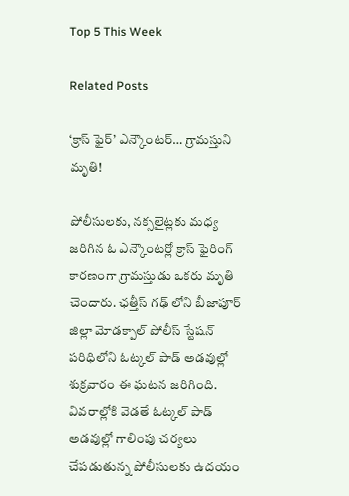Top 5 This Week

Related Posts

‘క్రాస్ ఫైర్’ ఎన్కౌంటర్… గ్రామస్తుని మృతి!

పోలీసులకు, నక్సలైట్లకు మధ్య జరిగిన ఓ ఎన్కౌంటర్లో క్రాస్ ఫైరింగ్ కారణంగా గ్రామస్తుడు ఒకరు మృతి చెందారు. ఛత్తీస్ గఢ్ లోని బీజాపూర్ జిల్లా మోడక్పాల్ పోలీస్ స్టేషన్ పరిధిలోని ఓట్కల్ పాడ్ అడవుల్లో శుక్రవారం ఈ ఘటన జరిగింది. వివరాల్లోకి వెడతే ఓట్కల్ పాడ్ అడవుల్లో గాలింపు చర్యలు చేపడుతున్న పోలీసులకు ఉదయం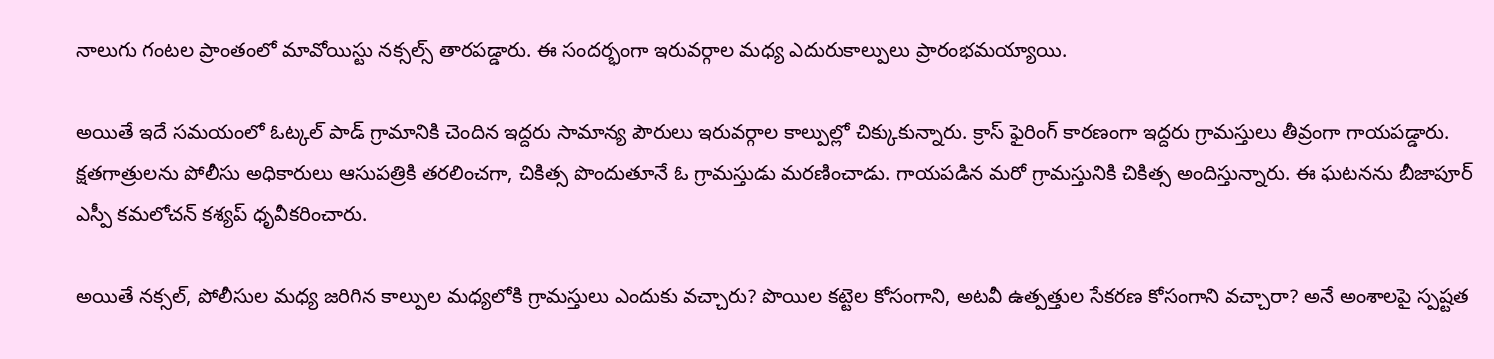నాలుగు గంటల ప్రాంతంలో మావోయిస్టు నక్సల్స్ తారపడ్డారు. ఈ సందర్భంగా ఇరువర్గాల మధ్య ఎదురుకాల్పులు ప్రారంభమయ్యాయి.

అయితే ఇదే సమయంలో ఓట్కల్ పాడ్ గ్రామానికి చెందిన ఇద్దరు సామాన్య పౌరులు ఇరువర్గాల కాల్పుల్లో చిక్కుకున్నారు. క్రాస్ ఫైరింగ్ కారణంగా ఇద్దరు గ్రామస్తులు తీవ్రంగా గాయపడ్డారు. క్షతగాత్రులను పోలీసు అధికారులు ఆసుపత్రికి తరలించగా, చికిత్స పొందుతూనే ఓ గ్రామస్తుడు మరణించాడు. గాయపడిన మరో గ్రామస్తునికి చికిత్స అందిస్తున్నారు. ఈ ఘటనను బీజాపూర్ ఎస్పీ కమలోచన్ కశ్యప్ ధృవీకరించారు.

అయితే నక్సల్, పోలీసుల మధ్య జరిగిన కాల్పుల మధ్యలోకి గ్రామస్తులు ఎందుకు వచ్చారు? పొయిల కట్టెల కోసంగాని, అటవీ ఉత్పత్తుల సేకరణ కోసంగాని వచ్చారా? అనే అంశాలపై స్పష్టత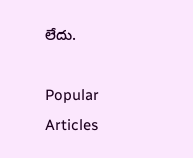లేదు.

Popular Articles